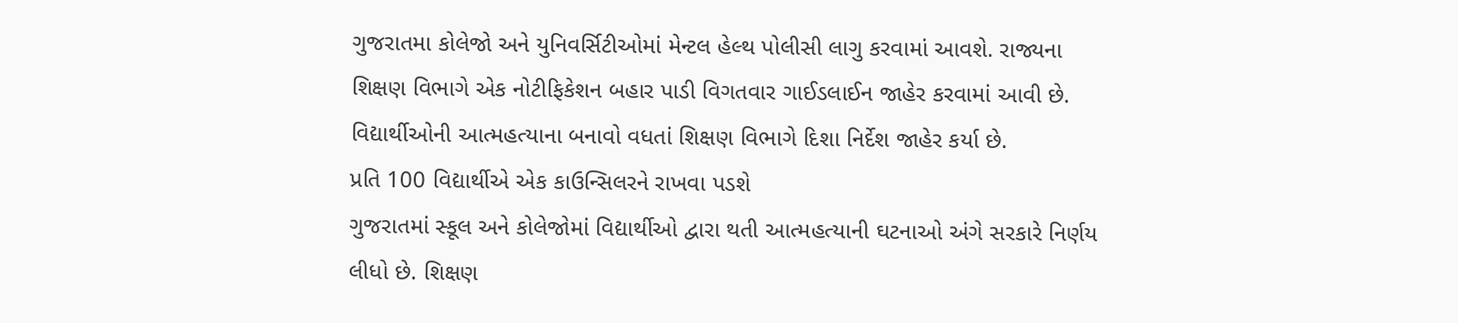ગુજરાતમા કોલેજો અને યુનિવર્સિટીઓમાં મેન્ટલ હેલ્થ પોલીસી લાગુ કરવામાં આવશે. રાજ્યના શિક્ષણ વિભાગે એક નોટીફિકેશન બહાર પાડી વિગતવાર ગાઈડલાઈન જાહેર કરવામાં આવી છે. વિદ્યાર્થીઓની આત્મહત્યાના બનાવો વધતાં શિક્ષણ વિભાગે દિશા નિર્દેશ જાહેર કર્યા છે.
પ્રતિ 100 વિદ્યાર્થીએ એક કાઉન્સિલરને રાખવા પડશે
ગુજરાતમાં સ્કૂલ અને કોલેજોમાં વિદ્યાર્થીઓ દ્વારા થતી આત્મહત્યાની ઘટનાઓ અંગે સરકારે નિર્ણય લીધો છે. શિક્ષણ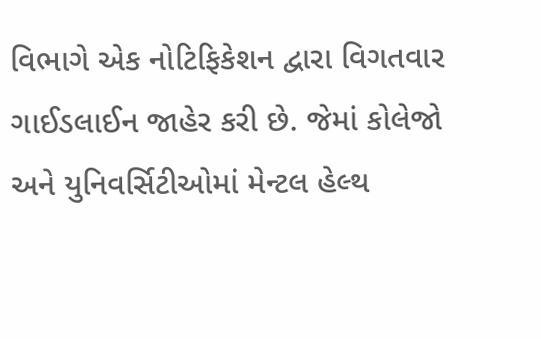વિભાગે એક નોટિફિકેશન દ્વારા વિગતવાર ગાઈડલાઈન જાહેર કરી છે. જેમાં કોલેજો અને યુનિવર્સિટીઓમાં મેન્ટલ હેલ્થ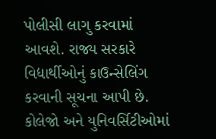પોલીસી લાગુ કરવામાં આવશે. રાજ્ય સરકારે વિદ્યાર્થીઓનું કાઉન્સેલિંગ કરવાની સૂચના આપી છે. કોલેજો અને યુનિવર્સિટીઓમાં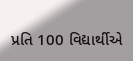પ્રતિ 100 વિદ્યાર્થીએ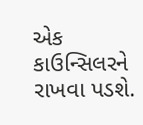એક કાઉન્સિલરને રાખવા પડશે.